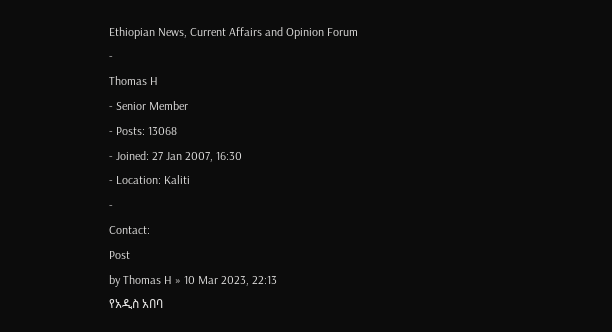Ethiopian News, Current Affairs and Opinion Forum
-
Thomas H
- Senior Member
- Posts: 13068
- Joined: 27 Jan 2007, 16:30
- Location: Kaliti
-
Contact:
Post
by Thomas H » 10 Mar 2023, 22:13
የአዲስ አበባ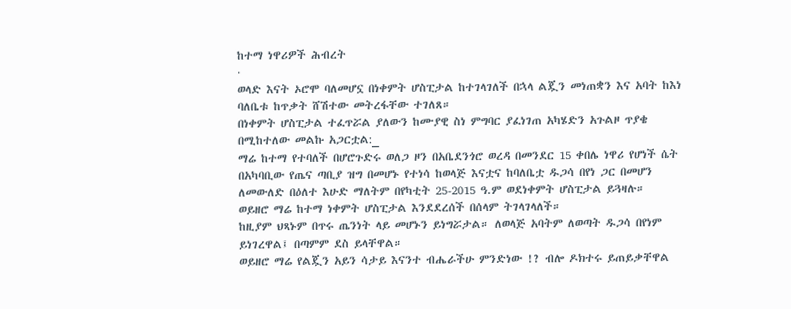ከተማ ነዋሪዎች ሕብረት
·
ወላድ እናት ኦሮሞ ባለመሆኗ በነቀምት ሆስፒታል ከተገላገለች በኋላ ልጇን መነጠቋን እና አባት ከእነ ባለቤቱ ከጥቃት ሸሽተው መትረፋቸው ተገለጸ።
በነቀምት ሆስፒታል ተፈጥሯል ያለውን ከሙያዊ ስነ ምግባር ያፈነገጠ አካሄድን አጉልዞ ጥያቄ በሚከተለው መልኩ አጋርቷል:_
ማሬ ከተማ የተባለች በሆሮጉድሩ ወለጋ ዞን በአቤደንጎሮ ወረዳ በመንደር 15 ቀበሌ ነዋሪ የሆነች ሴት በአካባቢው የጤና ጣቢያ ዝግ በመሆኑ የተነሳ ከወላጅ እናቷና ከባለቤቷ ዱጋሳ በየነ ጋር በመሆን ለመውለድ በዕለተ እሁድ ማለትም በየካቲት 25-2015 ዓ.ም ወደነቀምት ሆስፒታል ይጓዛሉ።
ወይዘሮ ማሬ ከተማ ነቀምት ሆስፒታል እንደደረሰች በሰላም ትገላገላለች።
ከዚያም ህጻኑም በጥሩ ጤንነት ላይ መሆኑን ይነግሯታል። ለወላጅ አባትም ለወጣት ዱጋሳ በየነም ይነገረዋል፤ በጣምም ደስ ይላቸዋል።
ወይዘሮ ማሬ የልጇን አይን ሳታይ እናንተ ብሔራችሁ ምንድነው !? ብሎ ዶክተሩ ይጠይቃቸዋል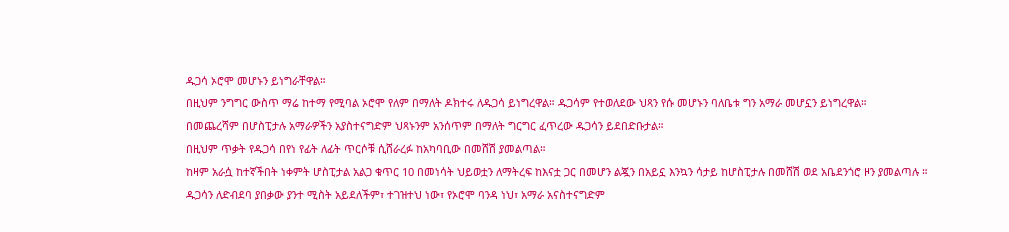ዱጋሳ ኦሮሞ መሆኑን ይነግራቸዋል።
በዚህም ንግግር ውስጥ ማሬ ከተማ የሚባል ኦሮሞ የለም በማለት ዶክተሩ ለዱጋሳ ይነግረዋል። ዱጋሳም የተወለደው ህጻን የሱ መሆኑን ባለቤቱ ግን አማራ መሆኗን ይነግረዋል።
በመጨረሻም በሆስፒታሉ አማራዎችን አያስተናግድም ህጻኑንም አንሰጥም በማለት ግርግር ፈጥረው ዱጋሳን ይደበድቡታል።
በዚህም ጥቃት የዱጋሳ በየነ የፊት ለፊት ጥርሶቹ ሲሸራረፉ ከአካባቢው በመሸሽ ያመልጣል።
ከዛም አራሷ ከተኛችበት ነቀምት ሆስፒታል አልጋ ቁጥር 10 በመነሳት ህይወቷን ለማትረፍ ከእናቷ ጋር በመሆን ልጇን በአይኗ እንኳን ሳታይ ከሆስፒታሉ በመሸሽ ወደ አቤደንጎሮ ዞን ያመልጣሉ ።
ዱጋሳን ለድብደባ ያበቃው ያንተ ሚስት አይደለችም፣ ተገዝተህ ነው፣ የኦሮሞ ባንዳ ነህ፣ አማራ አናስተናግድም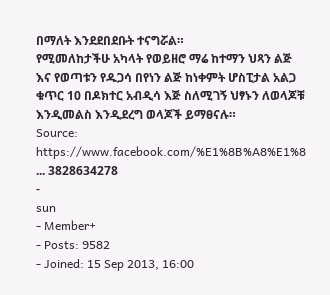በማለት እንደደበደቡት ተናግሯል።
የሚመለከታችሁ አካላት የወይዘሮ ማሬ ከተማን ህጻን ልጅ እና የወጣቱን የዱጋሳ በየነን ልጅ ከነቀምት ሆስፒታል አልጋ ቁጥር 10 በዶክተር አብዲሳ እጅ ስለሚገኝ ህፃኑን ለወላጆቹ እንዲመልስ እንዲደረግ ወላጆች ይማፀናሉ።
Source:
https://www.facebook.com/%E1%8B%A8%E1%8 ... 3828634278
-
sun
- Member+
- Posts: 9582
- Joined: 15 Sep 2013, 16:00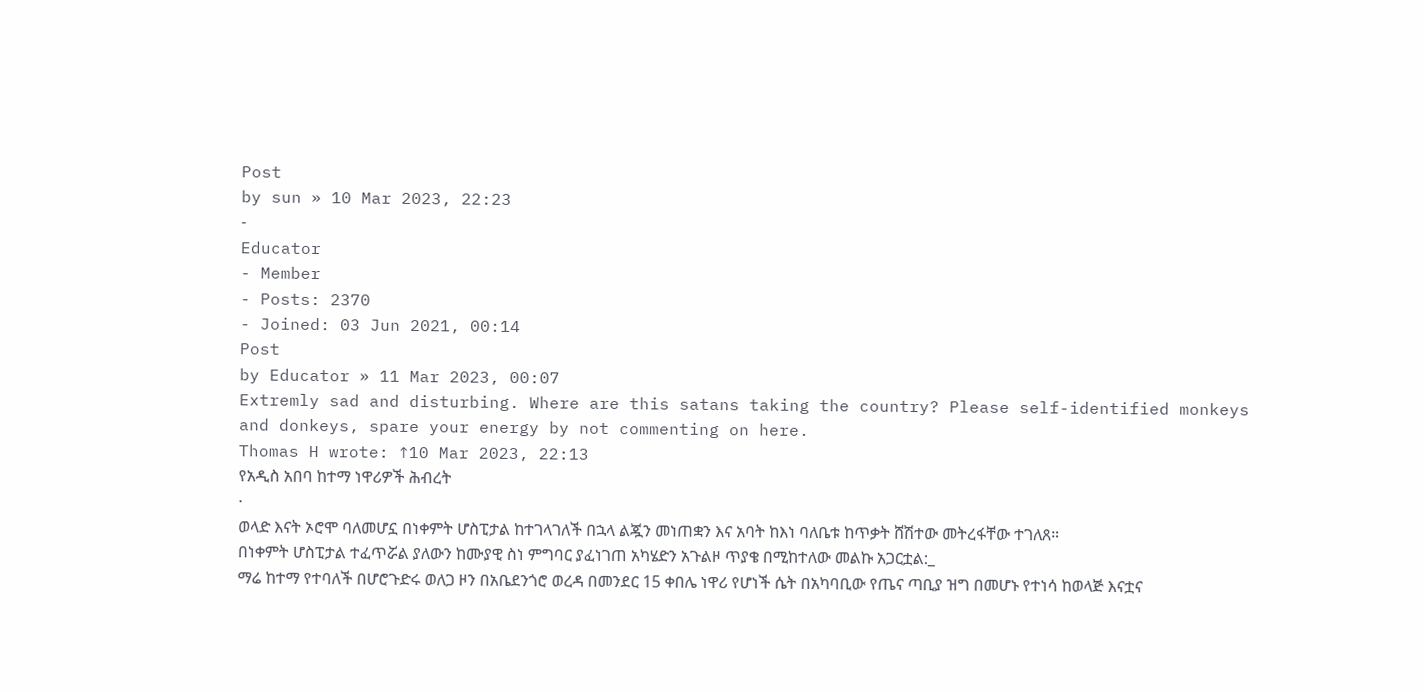Post
by sun » 10 Mar 2023, 22:23
-
Educator
- Member
- Posts: 2370
- Joined: 03 Jun 2021, 00:14
Post
by Educator » 11 Mar 2023, 00:07
Extremly sad and disturbing. Where are this satans taking the country? Please self-identified monkeys and donkeys, spare your energy by not commenting on here.
Thomas H wrote: ↑10 Mar 2023, 22:13
የአዲስ አበባ ከተማ ነዋሪዎች ሕብረት
·
ወላድ እናት ኦሮሞ ባለመሆኗ በነቀምት ሆስፒታል ከተገላገለች በኋላ ልጇን መነጠቋን እና አባት ከእነ ባለቤቱ ከጥቃት ሸሽተው መትረፋቸው ተገለጸ።
በነቀምት ሆስፒታል ተፈጥሯል ያለውን ከሙያዊ ስነ ምግባር ያፈነገጠ አካሄድን አጉልዞ ጥያቄ በሚከተለው መልኩ አጋርቷል:_
ማሬ ከተማ የተባለች በሆሮጉድሩ ወለጋ ዞን በአቤደንጎሮ ወረዳ በመንደር 15 ቀበሌ ነዋሪ የሆነች ሴት በአካባቢው የጤና ጣቢያ ዝግ በመሆኑ የተነሳ ከወላጅ እናቷና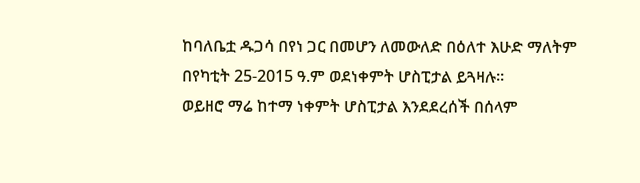ከባለቤቷ ዱጋሳ በየነ ጋር በመሆን ለመውለድ በዕለተ እሁድ ማለትም በየካቲት 25-2015 ዓ.ም ወደነቀምት ሆስፒታል ይጓዛሉ።
ወይዘሮ ማሬ ከተማ ነቀምት ሆስፒታል እንደደረሰች በሰላም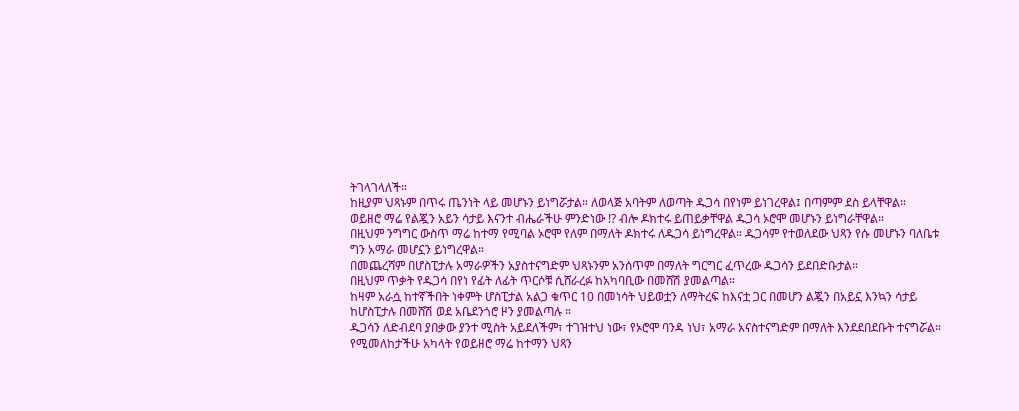ትገላገላለች።
ከዚያም ህጻኑም በጥሩ ጤንነት ላይ መሆኑን ይነግሯታል። ለወላጅ አባትም ለወጣት ዱጋሳ በየነም ይነገረዋል፤ በጣምም ደስ ይላቸዋል።
ወይዘሮ ማሬ የልጇን አይን ሳታይ እናንተ ብሔራችሁ ምንድነው !? ብሎ ዶክተሩ ይጠይቃቸዋል ዱጋሳ ኦሮሞ መሆኑን ይነግራቸዋል።
በዚህም ንግግር ውስጥ ማሬ ከተማ የሚባል ኦሮሞ የለም በማለት ዶክተሩ ለዱጋሳ ይነግረዋል። ዱጋሳም የተወለደው ህጻን የሱ መሆኑን ባለቤቱ ግን አማራ መሆኗን ይነግረዋል።
በመጨረሻም በሆስፒታሉ አማራዎችን አያስተናግድም ህጻኑንም አንሰጥም በማለት ግርግር ፈጥረው ዱጋሳን ይደበድቡታል።
በዚህም ጥቃት የዱጋሳ በየነ የፊት ለፊት ጥርሶቹ ሲሸራረፉ ከአካባቢው በመሸሽ ያመልጣል።
ከዛም አራሷ ከተኛችበት ነቀምት ሆስፒታል አልጋ ቁጥር 10 በመነሳት ህይወቷን ለማትረፍ ከእናቷ ጋር በመሆን ልጇን በአይኗ እንኳን ሳታይ ከሆስፒታሉ በመሸሽ ወደ አቤደንጎሮ ዞን ያመልጣሉ ።
ዱጋሳን ለድብደባ ያበቃው ያንተ ሚስት አይደለችም፣ ተገዝተህ ነው፣ የኦሮሞ ባንዳ ነህ፣ አማራ አናስተናግድም በማለት እንደደበደቡት ተናግሯል።
የሚመለከታችሁ አካላት የወይዘሮ ማሬ ከተማን ህጻን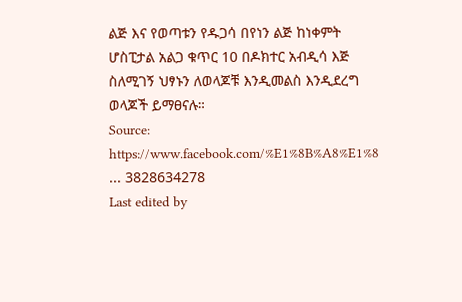ልጅ እና የወጣቱን የዱጋሳ በየነን ልጅ ከነቀምት ሆስፒታል አልጋ ቁጥር 10 በዶክተር አብዲሳ እጅ ስለሚገኝ ህፃኑን ለወላጆቹ እንዲመልስ እንዲደረግ ወላጆች ይማፀናሉ።
Source:
https://www.facebook.com/%E1%8B%A8%E1%8 ... 3828634278
Last edited by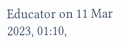Educator on 11 Mar 2023, 01:10,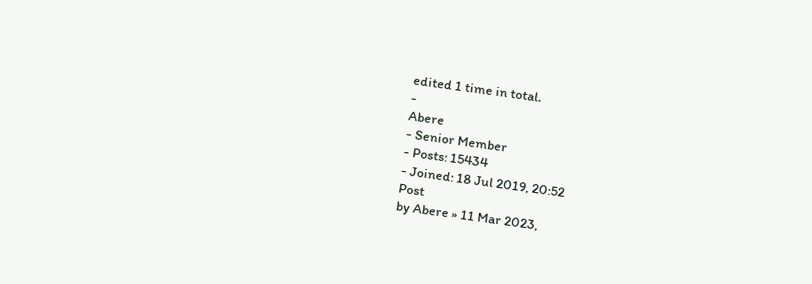edited 1 time in total.
-
Abere
- Senior Member
- Posts: 15434
- Joined: 18 Jul 2019, 20:52
Post
by Abere » 11 Mar 2023,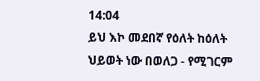14:04
ይህ እኮ መደበኛ የዕለት ከዕለት ህይወት ነው በወለጋ - የሚገርም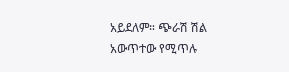አይደለም። ጭራሽ ሽል አውጥተው የሚጥሉ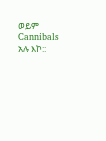ወይም Cannibals አሉ እኮ::